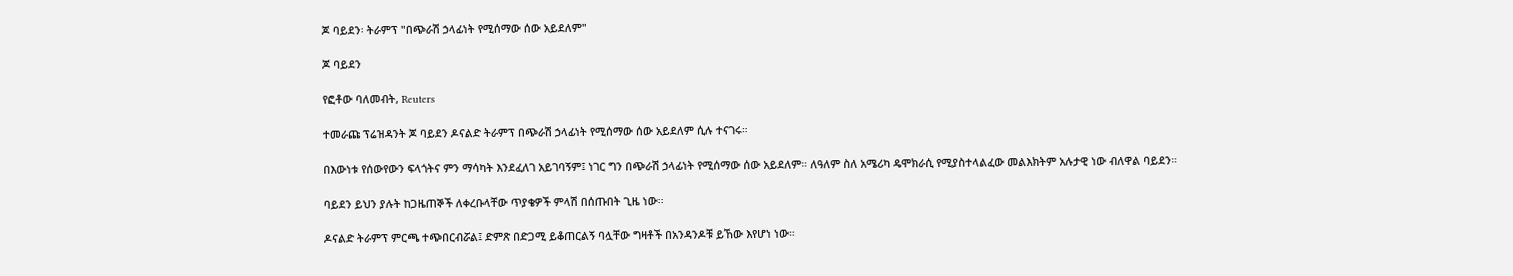ጆ ባይደን፡ ትራምፕ "በጭራሽ ኃላፊነት የሚሰማው ሰው አይደለም"

ጆ ባይደን

የፎቶው ባለመብት, Reuters

ተመራጩ ፕሬዝዳንት ጆ ባይደን ዶናልድ ትራምፕ በጭራሽ ኃላፊነት የሚሰማው ሰው አይደለም ሲሉ ተናገሩ።

በእውነቱ የሰውየውን ፍላጎትና ምን ማሳካት እንደፈለገ አይገባኝም፤ ነገር ግን በጭራሽ ኃላፊነት የሚሰማው ሰው አይደለም። ለዓለም ስለ አሜሪካ ዴሞክራሲ የሚያስተላልፈው መልእክትም አሉታዊ ነው ብለዋል ባይደን።

ባይደን ይህን ያሉት ከጋዜጠኞች ለቀረቡላቸው ጥያቄዎች ምላሽ በሰጡበት ጊዜ ነው፡፡

ዶናልድ ትራምፕ ምርጫ ተጭበርብሯል፤ ድምጽ በድጋሚ ይቆጠርልኝ ባሏቸው ግዛቶች በአንዳንዶቹ ይኸው እየሆነ ነው።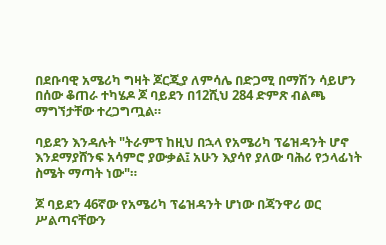በደቡባዊ አሜሪካ ግዛት ጆርጂያ ለምሳሌ በድጋሚ በማሽን ሳይሆን በሰው ቆጠራ ተካሄዶ ጆ ባይደን በ12ሺህ 284 ድምጽ ብልጫ ማግኘታቸው ተረጋግጧል።

ባይደን እንዳሉት "ትራምፕ ከዚህ በኋላ የአሜሪካ ፕሬዝዳንት ሆኖ እንደማያሸንፍ አሳምሮ ያውቃል፤ አሁን እያሳየ ያለው ባሕሪ የኃላፊነት ስሜት ማጣት ነው"።

ጆ ባይደን 46ኛው የአሜሪካ ፕሬዝዳንት ሆነው በጃንዋሪ ወር ሥልጣናቸውን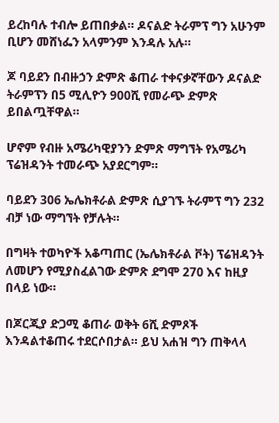ይረከባሉ ተብሎ ይጠበቃል። ዶናልድ ትራምፕ ግን አሁንም ቢሆን መሸነፌን አላምንም እንዳሉ አሉ።

ጆ ባይደን በብዙኃን ድምጽ ቆጠራ ተቀናቃኛቸውን ዶናልድ ትራምፕን በ5 ሚሊዮን 900ሺ የመራጭ ድምጽ ይበልጧቸዋል።

ሆኖም የብዙ አሜሪካዊያንን ድምጽ ማግኘት የአሜሪካ ፕሬዝዳንት ተመራጭ አያደርግም።

ባይደን 306 ኤሌክቶራል ድምጽ ሲያገኙ ትራምፕ ግን 232 ብቻ ነው ማግኘት የቻሉት።

በግዛት ተወካዮች አቆጣጠር (ኤሌክቶራል ቮት) ፕሬዝዳንት ለመሆን የሚያስፈልገው ድምጽ ደግሞ 270 እና ከዚያ በላይ ነው።

በጆርጂያ ድጋሚ ቆጠራ ወቅት 6ሺ ድምጾች እንዳልተቆጠሩ ተደርሶበታል። ይህ አሐዝ ግን ጠቅላላ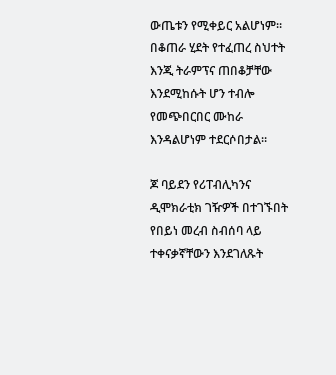ውጤቱን የሚቀይር አልሆነም። በቆጠራ ሂደት የተፈጠረ ስህተት እንጂ ትራምፕና ጠበቆቻቸው እንደሚከሱት ሆን ተብሎ የመጭበርበር ሙከራ እንዳልሆነም ተደርሶበታል።

ጆ ባይደን የሪፐብሊካንና ዲሞክራቲክ ገዥዎች በተገኙበት የበይነ መረብ ስብሰባ ላይ ተቀናቃኛቸውን እንደገለጹት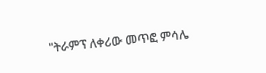"ትራምፕ ለቀሪው መጥፎ ምሳሌ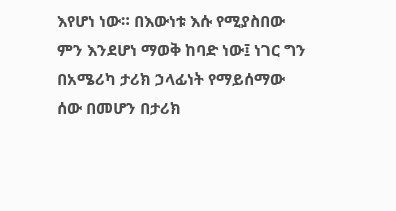እየሆነ ነው። በእውነቱ እሱ የሚያስበው ምን እንደሆነ ማወቅ ከባድ ነው፤ ነገር ግን በአሜሪካ ታሪክ ኃላፊነት የማይሰማው ሰው በመሆን በታሪክ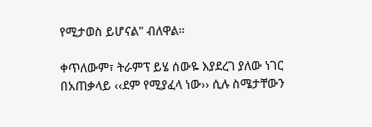የሚታወስ ይሆናል" ብለዋል።

ቀጥለውም፣ ትራምፕ ይሄ ሰውዬ እያደረገ ያለው ነገር በአጠቃላይ ‹‹ደም የሚያፈላ ነው›› ሲሉ ስሜታቸውን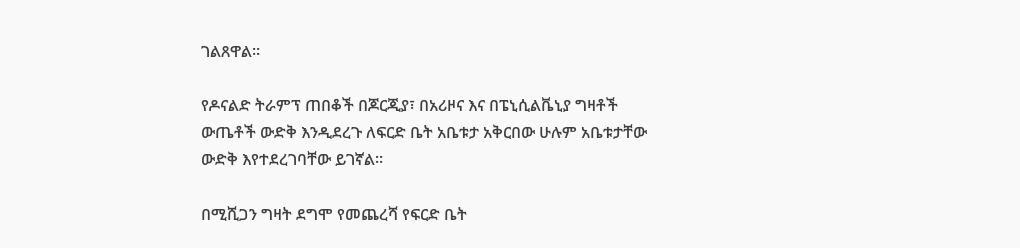ገልጸዋል፡፡

የዶናልድ ትራምፕ ጠበቆች በጆርጂያ፣ በአሪዞና እና በፔኒሲልቬኒያ ግዛቶች ውጤቶች ውድቅ እንዲደረጉ ለፍርድ ቤት አቤቱታ አቅርበው ሁሉም አቤቱታቸው ውድቅ እየተደረገባቸው ይገኛል፡፡

በሚሺጋን ግዛት ደግሞ የመጨረሻ የፍርድ ቤት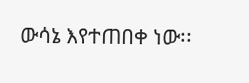ውሳኔ እየተጠበቀ ነው፡፡